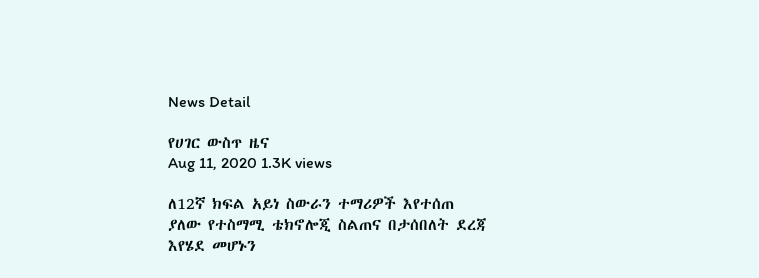News Detail

የሀገር ውስጥ ዜና
Aug 11, 2020 1.3K views

ለ12ኛ ክፍል አይነ ስውራን ተማሪዎች እየተሰጠ ያለው የተስማሚ ቴክኖሎጂ ስልጠና በታሰበለት ደረጃ እየሄደ መሆኑን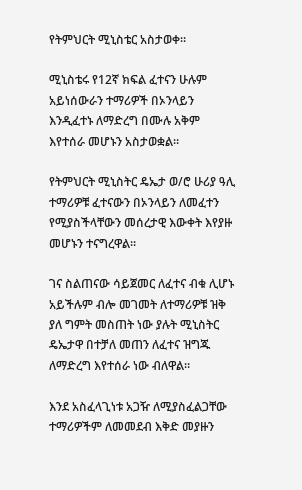የትምህርት ሚኒስቴር አስታወቀ።

ሚኒስቴሩ የ12ኛ ክፍል ፈተናን ሁሉም አይነሰውራን ተማሪዎች በኦንላይን እንዲፈተኑ ለማድረግ በሙሉ አቅም እየተሰራ መሆኑን አስታወቋል።

የትምህርት ሚኒስትር ዴኤታ ወ/ሮ ሁሪያ ዓሊ ተማሪዎቹ ፈተናውን በኦንላይን ለመፈተን የሚያስችላቸውን መሰረታዊ እውቀት እየያዙ መሆኑን ተናግረዋል።

ገና ስልጠናው ሳይጀመር ለፈተና ብቁ ሊሆኑ አይችሉም ብሎ መገመት ለተማሪዎቹ ዝቅ ያለ ግምት መስጠት ነው ያሉት ሚኒስትር ዴኤታዋ በተቻለ መጠን ለፈተና ዝግጁ ለማድረግ እየተሰራ ነው ብለዋል።

እንደ አስፈላጊነቱ አጋዥ ለሚያስፈልጋቸው ተማሪዎችም ለመመደብ እቅድ መያዙን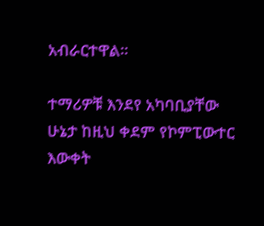አብራርተዋል።

ተማሪዎቹ እንደየ አካባቢያቸው ሁኔታ ከዚህ ቀደም የኮምፒውተር እውቀት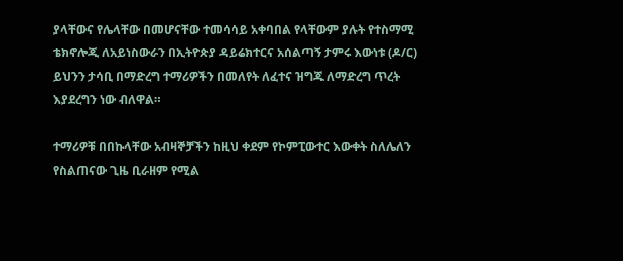ያላቸውና የሌላቸው በመሆናቸው ተመሳሳይ አቀባበል የላቸውም ያሉት የተስማሚ ቴክኖሎጂ ለአይነስውራን በኢትዮጵያ ዳይሬክተርና አሰልጣኝ ታምሩ እውነቱ (ዶ/ር) ይህንን ታሳቢ በማድረግ ተማሪዎችን በመለየት ለፈተና ዝግጁ ለማድረግ ጥረት እያደረግን ነው ብለዋል።

ተማሪዎቹ በበኩላቸው አብዛኞቻችን ከዚህ ቀደም የኮምፒውተር እውቀት ስለሌለን የስልጠናው ጊዜ ቢራዘም የሚል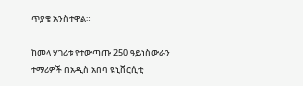ጥያቄ አንስተዋል።

ከመላ ሃገሪቱ የተውጣጡ 250 ዓይነስውራን ተማሪዎች በአዲስ አበባ ዩኒቨርሲቲ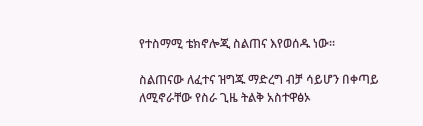የተስማሚ ቴክኖሎጂ ስልጠና እየወሰዱ ነው።

ስልጠናው ለፈተና ዝግጁ ማድረግ ብቻ ሳይሆን በቀጣይ ለሚኖራቸው የስራ ጊዜ ትልቅ አስተዋፅኦ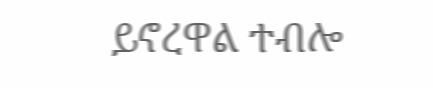ይኖረዋል ተብሎ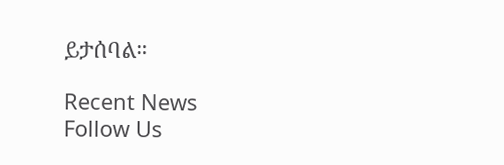ይታሰባል።

Recent News
Follow Us